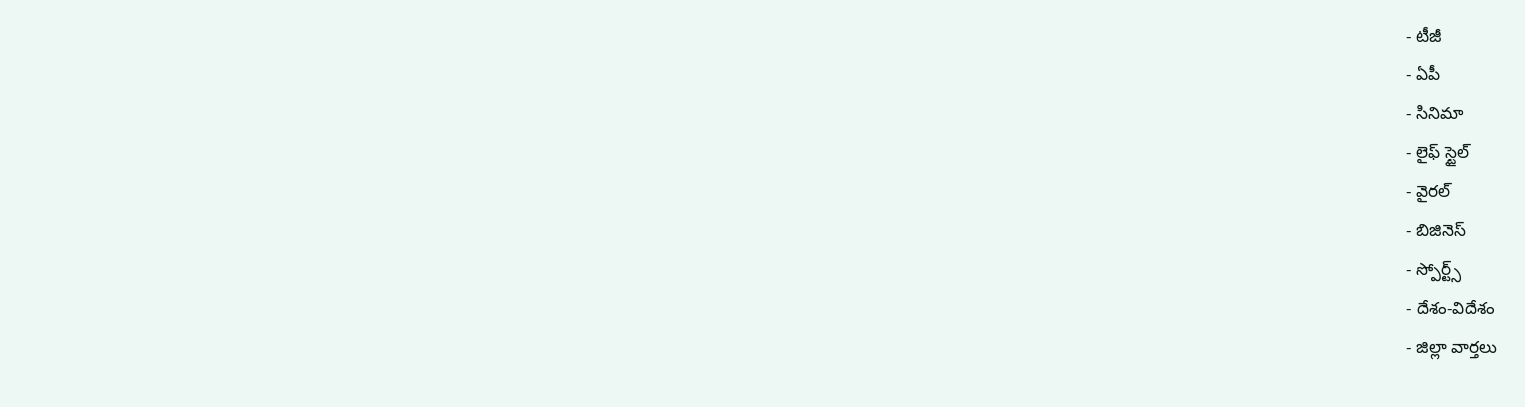- టీజీ
- ఏపీ
- సినిమా
- లైఫ్ స్టైల్
- వైరల్
- బిజినెస్
- స్పోర్ట్స్
- దేశం-విదేశం
- జిల్లా వార్తలు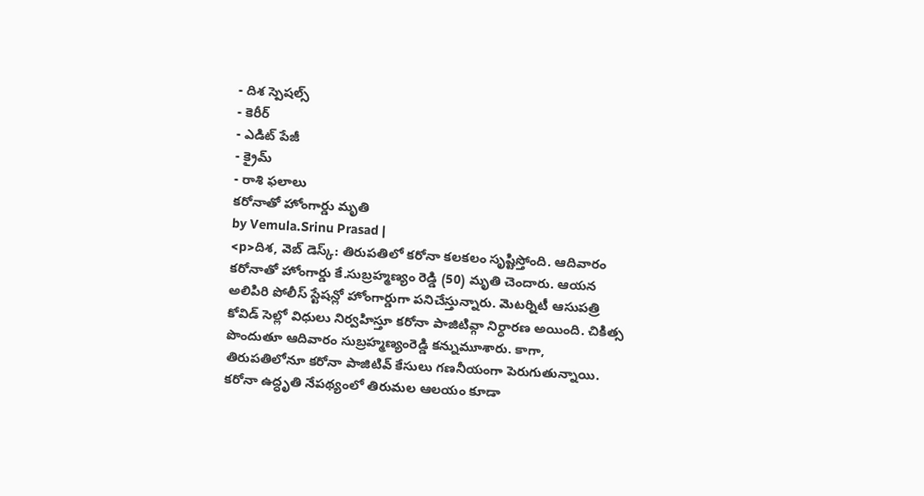- దిశ స్పెషల్స్
- కెరీర్
- ఎడిట్ పేజీ
- క్రైమ్
- రాశి ఫలాలు
కరోనాతో హోంగార్డు మృతి
by Vemula.Srinu Prasad |
<p>దిశ, వెబ్ డెస్క్: తిరుపతిలో కరోనా కలకలం సృష్టిస్తోంది. ఆదివారం కరోనాతో హోంగార్డు కే.సుబ్రహ్మణ్యం రెడ్డి (50) మృతి చెందారు. ఆయన అలిపిరి పోలీస్ స్టేషన్లో హోంగార్డుగా పనిచేస్తున్నారు. మెటర్నిటీ ఆసుపత్రి కోవిడ్ సెల్లో విధులు నిర్వహిస్తూ కరోనా పాజిటివ్గా నిర్ధారణ అయింది. చికిత్స పొందుతూ ఆదివారం సుబ్రహ్మణ్యంరెడ్డి కన్నుమూశారు. కాగా, తిరుపతిలోనూ కరోనా పాజిటివ్ కేసులు గణనీయంగా పెరుగుతున్నాయి. కరోనా ఉద్ధృతి నేపథ్యంలో తిరుమల ఆలయం కూడా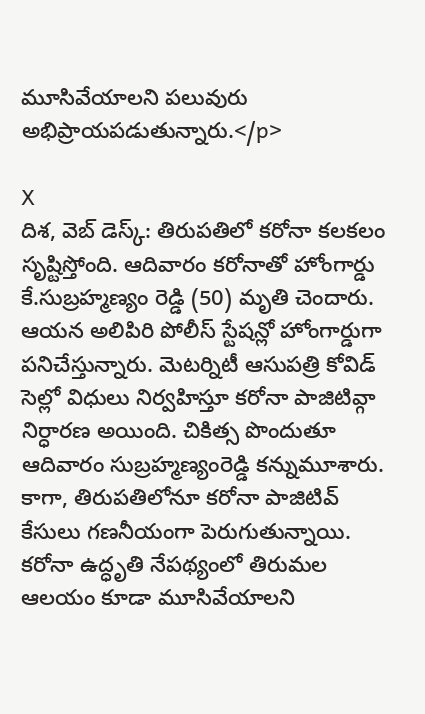మూసివేయాలని పలువురు అభిప్రాయపడుతున్నారు.</p>

X
దిశ, వెబ్ డెస్క్: తిరుపతిలో కరోనా కలకలం సృష్టిస్తోంది. ఆదివారం కరోనాతో హోంగార్డు కే.సుబ్రహ్మణ్యం రెడ్డి (50) మృతి చెందారు. ఆయన అలిపిరి పోలీస్ స్టేషన్లో హోంగార్డుగా పనిచేస్తున్నారు. మెటర్నిటీ ఆసుపత్రి కోవిడ్ సెల్లో విధులు నిర్వహిస్తూ కరోనా పాజిటివ్గా నిర్ధారణ అయింది. చికిత్స పొందుతూ ఆదివారం సుబ్రహ్మణ్యంరెడ్డి కన్నుమూశారు. కాగా, తిరుపతిలోనూ కరోనా పాజిటివ్ కేసులు గణనీయంగా పెరుగుతున్నాయి. కరోనా ఉద్ధృతి నేపథ్యంలో తిరుమల ఆలయం కూడా మూసివేయాలని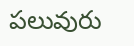పలువురు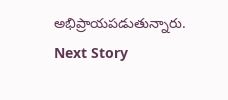అభిప్రాయపడుతున్నారు.
Next Story